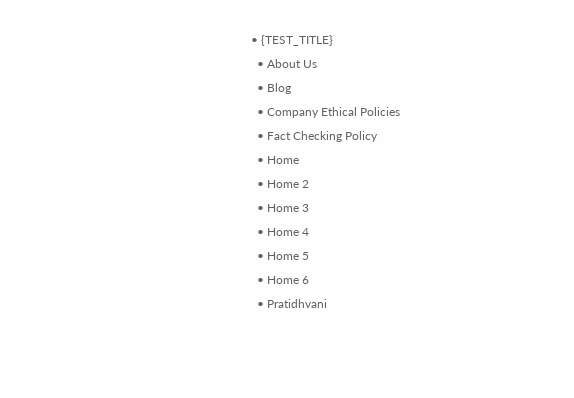• {TEST_TITLE}
  • About Us
  • Blog
  • Company Ethical Policies
  • Fact Checking Policy
  • Home
  • Home 2
  • Home 3
  • Home 4
  • Home 5
  • Home 6
  • Pratidhvani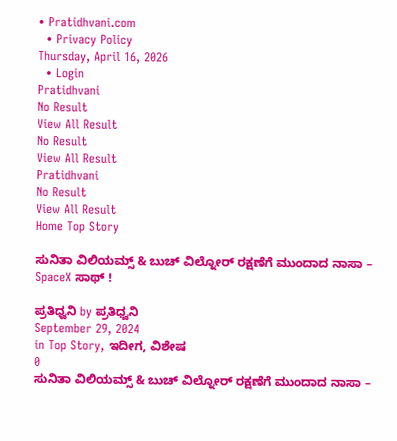• Pratidhvani.com
  • Privacy Policy
Thursday, April 16, 2026
  • Login
Pratidhvani
No Result
View All Result
No Result
View All Result
Pratidhvani
No Result
View All Result
Home Top Story

ಸುನಿತಾ ವಿಲಿಯಮ್ಸ್ & ಬುಚ್ ವಿಲ್ನೋರ್ ರಕ್ಷಣೆಗೆ ಮುಂದಾದ ನಾಸಾ – SpaceX ಸಾಥ್ !

ಪ್ರತಿಧ್ವನಿ by ಪ್ರತಿಧ್ವನಿ
September 29, 2024
in Top Story, ಇದೀಗ, ವಿಶೇಷ
0
ಸುನಿತಾ ವಿಲಿಯಮ್ಸ್ & ಬುಚ್ ವಿಲ್ನೋರ್ ರಕ್ಷಣೆಗೆ ಮುಂದಾದ ನಾಸಾ –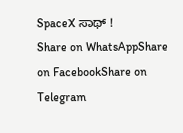SpaceX ಸಾಥ್ !
Share on WhatsAppShare on FacebookShare on Telegram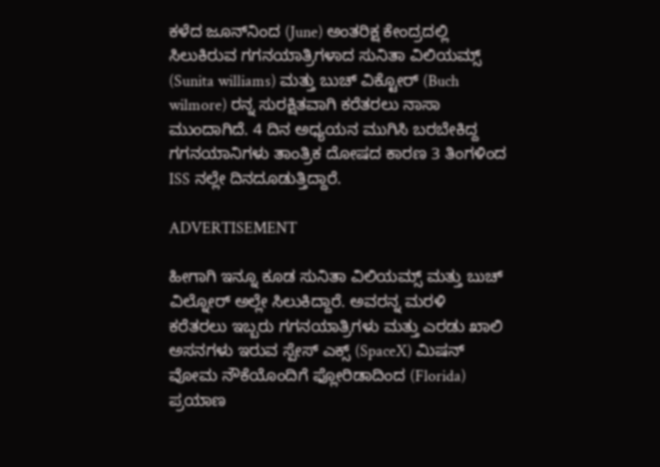ಕಳೆದ ಜೂನ್‌ನಿಂದ (June) ಅಂತರಿಕ್ಷ ಕೇಂದ್ರದಲ್ಲಿ ಸಿಲುಕಿರುವ ಗಗನಯಾತ್ರಿಗಳಾದ ಸುನಿತಾ ವಿಲಿಯಮ್ಸ್ (Sunita williams) ಮತ್ತು ಬುಚ್ ವಿಕ್ಟೋರ್ (Buch wilmore) ರನ್ನ ಸುರಕ್ಷಿತವಾಗಿ ಕರೆತರಲು ನಾಸಾ ಮುಂದಾಗಿದೆ. 4 ದಿನ ಅಧ್ಯಯನ ಮುಗಿಸಿ ಬರಬೇಕಿದ್ದ ಗಗನಯಾನಿಗಳು ತಾಂತ್ರಿಕ ದೋಷದ ಕಾರಣ 3 ತಿಂಗಳಿಂದ ISS ನಲ್ಲೇ ದಿನದೂಡುತ್ತಿದ್ದಾರೆ.

ADVERTISEMENT

ಹೀಗಾಗಿ ಇನ್ನೂ ಕೂಡ ಸುನಿತಾ ವಿಲಿಯಮ್ಸ್ ಮತ್ತು ಬುಚ್ ವಿಲ್ನೋರ್ ಅಲ್ಲೇ ಸಿಲುಕಿದ್ದಾರೆ. ಅವರನ್ನ ಮರಳಿ ಕರೆತರಲು ಇಬ್ಬರು ಗಗನಯಾತ್ರಿಗಳು ಮತ್ತು ಎರಡು ಖಾಲಿ ಅಸನಗಳು ಇರುವ ಸ್ಪೇಸ್ ಎಕ್ಸ್ (SpaceX) ಮಿಷನ್ ವೋಮ ನೌಕೆಯೊಂದಿಗೆ ಫ್ಲೋರಿಡಾದಿಂದ (Florida) ಪ್ರಯಾಣ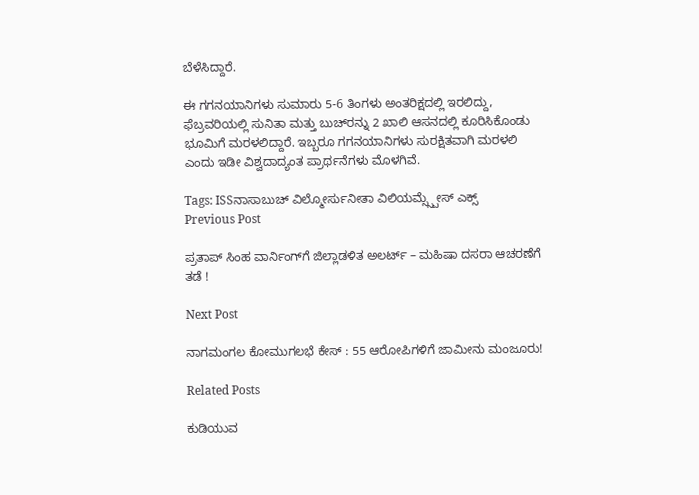ಬೆಳೆಸಿದ್ದಾರೆ.

ಈ ಗಗನಯಾನಿಗಳು ಸುಮಾರು 5-6 ತಿಂಗಳು ಅಂತರಿಕ್ಷದಲ್ಲಿ ಇರಲಿದ್ದು, ಫೆಬ್ರವರಿಯಲ್ಲಿ ಸುನಿತಾ ಮತ್ತು ಬುಚ್‌ರನ್ನು 2 ಖಾಲಿ ಆಸನದಲ್ಲಿ ಕೂರಿಸಿಕೊಂಡು ಭೂಮಿಗೆ ಮರಳಲಿದ್ದಾರೆ. ಇಬ್ಬರೂ ಗಗನಯಾನಿಗಳು ಸುರಕ್ಷಿತವಾಗಿ ಮರಳಲಿ ಎಂದು ಇಡೀ ವಿಶ್ವದಾದ್ಯಂತ ಪ್ರಾರ್ಥನೆಗಳು ಮೊಳಗಿವೆ.

Tags: ISSನಾಸಾಬುಚ್ ವಿಲ್ಮೋರ್ಸುನೀತಾ ವಿಲಿಯಮ್ಸ್ಸ್ಪೇಸ್ ಎಕ್ಸ್
Previous Post

ಪ್ರತಾಪ್ ಸಿಂಹ ವಾರ್ನಿಂಗ್‌ಗೆ ಜಿಲ್ಲಾಡಳಿತ ಅಲರ್ಟ್ – ಮಹಿಷಾ ದಸರಾ ಆಚರಣೆಗೆ ತಡೆ !

Next Post

ನಾಗಮಂಗಲ ಕೋಮುಗಲಭೆ ಕೇಸ್ : 55 ಆರೋಪಿಗಳಿಗೆ ಜಾಮೀನು ಮಂಜೂರು!

Related Posts

ಕುಡಿಯುವ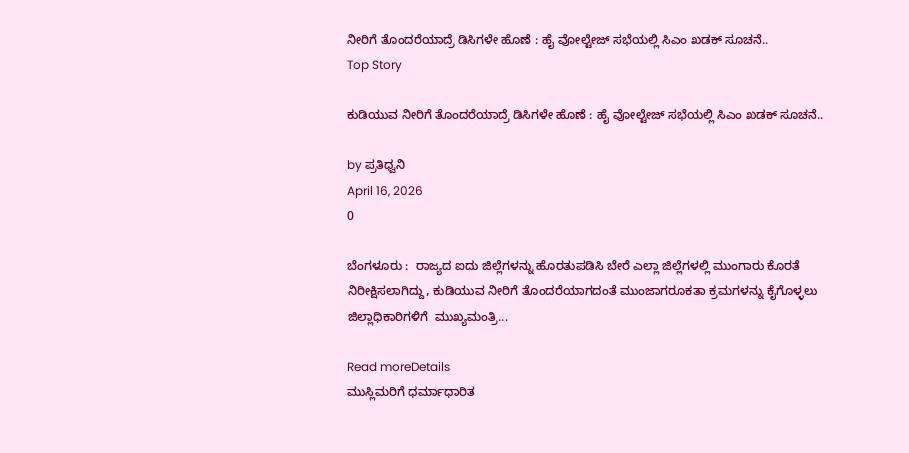ನೀರಿಗೆ ತೊಂದರೆಯಾದ್ರೆ ಡಿಸಿಗಳೇ ಹೊಣೆ : ಹೈ ವೋಲ್ಟೇಜ್‌ ಸಭೆಯಲ್ಲಿ ಸಿಎಂ ಖಡಕ್‌ ಸೂಚನೆ..
Top Story

ಕುಡಿಯುವ ನೀರಿಗೆ ತೊಂದರೆಯಾದ್ರೆ ಡಿಸಿಗಳೇ ಹೊಣೆ : ಹೈ ವೋಲ್ಟೇಜ್‌ ಸಭೆಯಲ್ಲಿ ಸಿಎಂ ಖಡಕ್‌ ಸೂಚನೆ..

by ಪ್ರತಿಧ್ವನಿ
April 16, 2026
0

ಬೆಂಗಳೂರು :  ರಾಜ್ಯದ ಐದು ಜಿಲ್ಲೆಗಳನ್ನು ಹೊರತುಪಡಿಸಿ ಬೇರೆ ಎಲ್ಲಾ ಜಿಲ್ಲೆಗಳಲ್ಲಿ ಮುಂಗಾರು ಕೊರತೆ ನಿರೀಕ್ಷಿಸಲಾಗಿದ್ದು, ಕುಡಿಯುವ ನೀರಿಗೆ ತೊಂದರೆಯಾಗದಂತೆ ಮುಂಜಾಗರೂಕತಾ ಕ್ರಮಗಳನ್ನು ಕೈಗೊಳ್ಳಲು ಜಿಲ್ಲಾಧಿಕಾರಿಗಳಿಗೆ  ಮುಖ್ಯಮಂತ್ರಿ...

Read moreDetails
ಮುಸ್ಲಿಮರಿಗೆ ಧರ್ಮಾಧಾರಿತ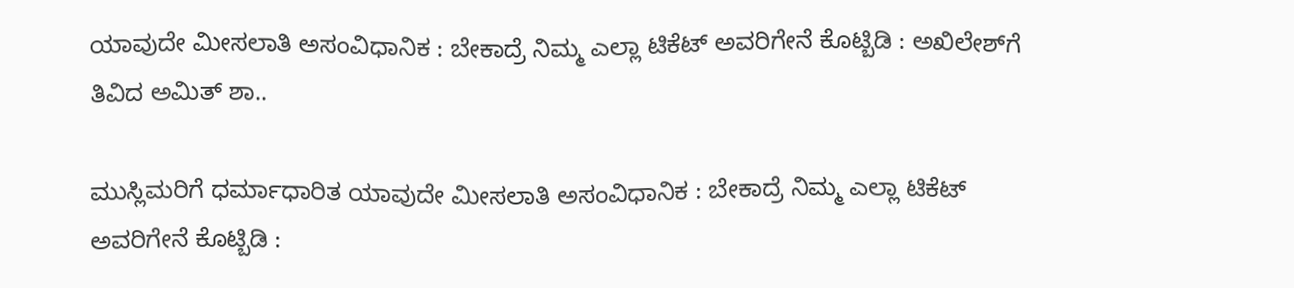ಯಾವುದೇ ಮೀಸಲಾತಿ ಅಸಂವಿಧಾನಿಕ : ಬೇಕಾದ್ರೆ ನಿಮ್ಮ ಎಲ್ಲಾ ಟಿಕೆಟ್‌ ಅವರಿಗೇನೆ ಕೊಟ್ಬಿಡಿ : ಅಖಿಲೇಶ್‌ಗೆ ತಿವಿದ ಅಮಿತ್ ಶಾ..

ಮುಸ್ಲಿಮರಿಗೆ ಧರ್ಮಾಧಾರಿತ ಯಾವುದೇ ಮೀಸಲಾತಿ ಅಸಂವಿಧಾನಿಕ : ಬೇಕಾದ್ರೆ ನಿಮ್ಮ ಎಲ್ಲಾ ಟಿಕೆಟ್‌ ಅವರಿಗೇನೆ ಕೊಟ್ಬಿಡಿ :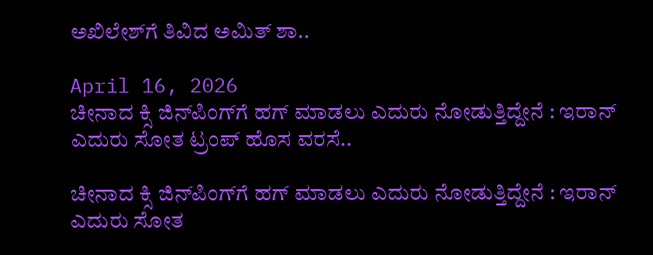ಅಖಿಲೇಶ್‌ಗೆ ತಿವಿದ ಅಮಿತ್ ಶಾ..

April 16, 2026
ಚೀನಾದ ಕ್ಸಿ ಜಿನ್‌ಪಿಂಗ್‌ಗೆ ಹಗ್‌ ಮಾಡಲು ಎದುರು ನೋಡುತ್ತಿದ್ದೇನೆ : ಇರಾನ್‌ ಎದುರು ಸೋತ ಟ್ರಂಪ್‌ ಹೊಸ ವರಸೆ..

ಚೀನಾದ ಕ್ಸಿ ಜಿನ್‌ಪಿಂಗ್‌ಗೆ ಹಗ್‌ ಮಾಡಲು ಎದುರು ನೋಡುತ್ತಿದ್ದೇನೆ : ಇರಾನ್‌ ಎದುರು ಸೋತ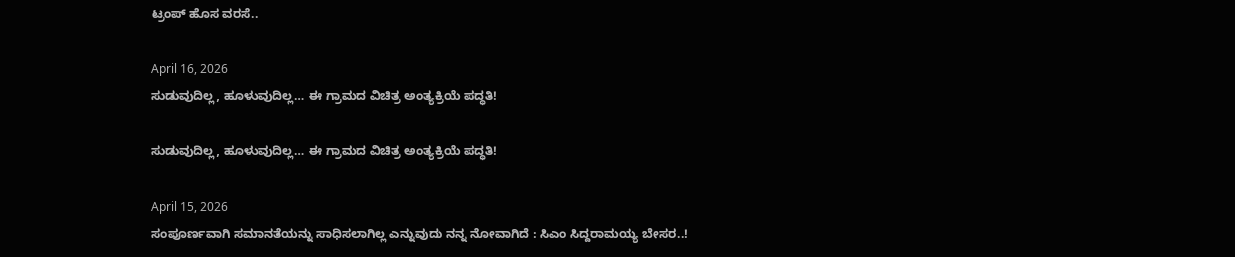ಟ್ರಂಪ್‌ ಹೊಸ ವರಸೆ..

April 16, 2026
ಸುಡುವುದಿಲ್ಲ, ಹೂಳುವುದಿಲ್ಲ… ಈ ಗ್ರಾಮದ ವಿಚಿತ್ರ ಅಂತ್ಯಕ್ರಿಯೆ ಪದ್ಧತಿ!

ಸುಡುವುದಿಲ್ಲ, ಹೂಳುವುದಿಲ್ಲ… ಈ ಗ್ರಾಮದ ವಿಚಿತ್ರ ಅಂತ್ಯಕ್ರಿಯೆ ಪದ್ಧತಿ!

April 15, 2026
ಸಂಪೂರ್ಣವಾಗಿ ಸಮಾನತೆಯನ್ನು ಸಾಧಿಸಲಾಗಿಲ್ಲ ಎನ್ನುವುದು ನನ್ನ ನೋವಾಗಿದೆ : ಸಿಎಂ ಸಿದ್ದರಾಮಯ್ಯ ಬೇಸರ..!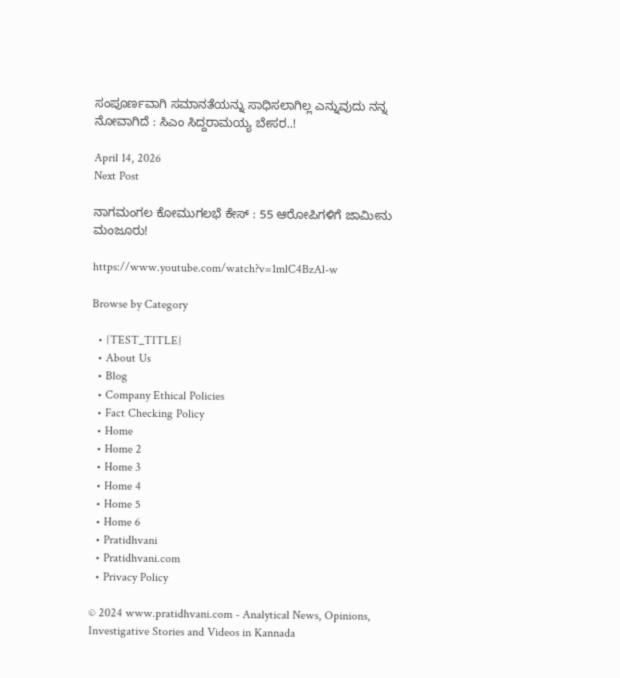ಸಂಪೂರ್ಣವಾಗಿ ಸಮಾನತೆಯನ್ನು ಸಾಧಿಸಲಾಗಿಲ್ಲ ಎನ್ನುವುದು ನನ್ನ ನೋವಾಗಿದೆ : ಸಿಎಂ ಸಿದ್ದರಾಮಯ್ಯ ಬೇಸರ..!

April 14, 2026
Next Post

ನಾಗಮಂಗಲ ಕೋಮುಗಲಭೆ ಕೇಸ್ : 55 ಆರೋಪಿಗಳಿಗೆ ಜಾಮೀನು ಮಂಜೂರು!

https://www.youtube.com/watch?v=1mlC4BzAl-w

Browse by Category

  • {TEST_TITLE}
  • About Us
  • Blog
  • Company Ethical Policies
  • Fact Checking Policy
  • Home
  • Home 2
  • Home 3
  • Home 4
  • Home 5
  • Home 6
  • Pratidhvani
  • Pratidhvani.com
  • Privacy Policy

© 2024 www.pratidhvani.com - Analytical News, Opinions, Investigative Stories and Videos in Kannada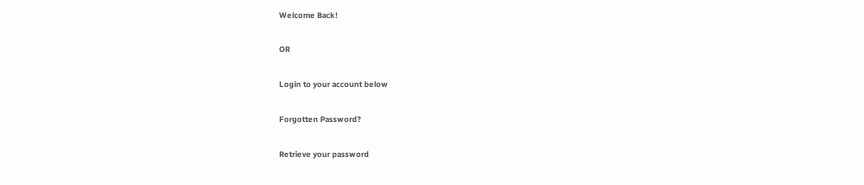Welcome Back!

OR

Login to your account below

Forgotten Password?

Retrieve your password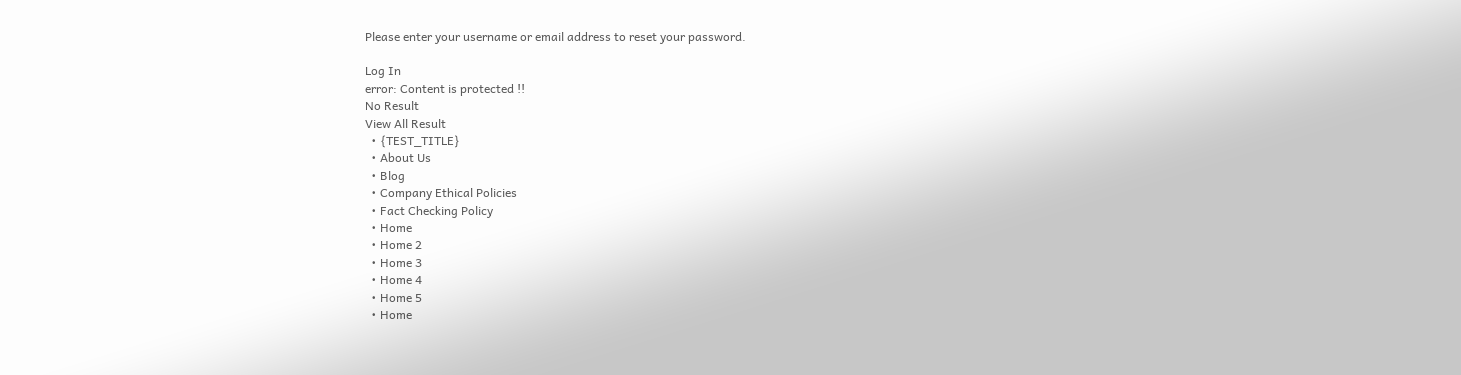Please enter your username or email address to reset your password.

Log In
error: Content is protected !!
No Result
View All Result
  • {TEST_TITLE}
  • About Us
  • Blog
  • Company Ethical Policies
  • Fact Checking Policy
  • Home
  • Home 2
  • Home 3
  • Home 4
  • Home 5
  • Home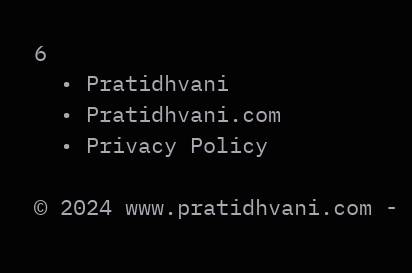6
  • Pratidhvani
  • Pratidhvani.com
  • Privacy Policy

© 2024 www.pratidhvani.com -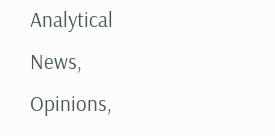Analytical News, Opinions,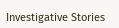Investigative Stories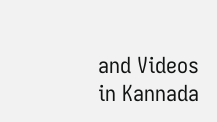and Videos in Kannada